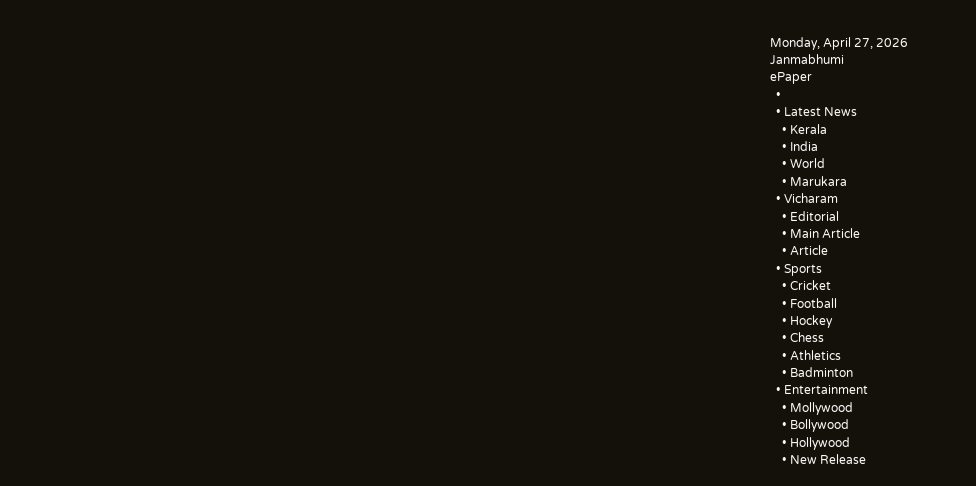Monday, April 27, 2026
Janmabhumi
ePaper
  •
  • Latest News
    • Kerala
    • India
    • World
    • Marukara
  • Vicharam
    • Editorial
    • Main Article
    • Article
  • Sports
    • Cricket
    • Football
    • Hockey
    • Chess
    • Athletics
    • Badminton
  • Entertainment
    • Mollywood
    • Bollywood
    • Hollywood
    • New Release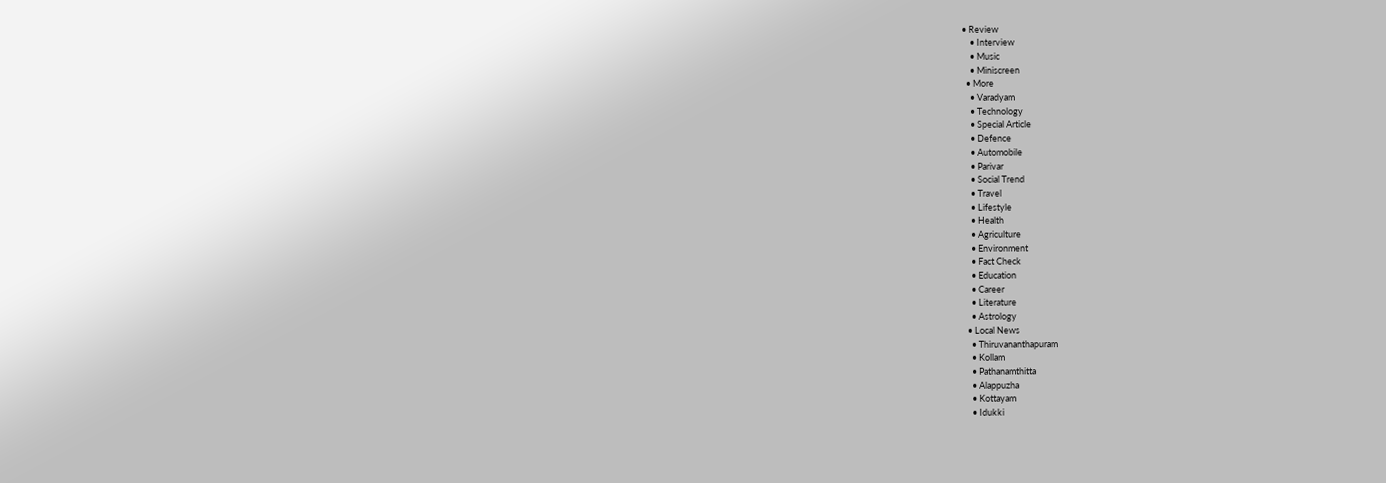• Review
    • Interview
    • Music
    • Miniscreen
  • More
    • Varadyam
    • Technology
    • Special Article
    • Defence
    • Automobile
    • Parivar
    • Social Trend
    • Travel
    • Lifestyle
    • Health
    • Agriculture
    • Environment
    • Fact Check
    • Education
    • Career
    • Literature
    • Astrology
  • Local News
    • Thiruvananthapuram
    • Kollam
    • Pathanamthitta
    • Alappuzha
    • Kottayam
    • Idukki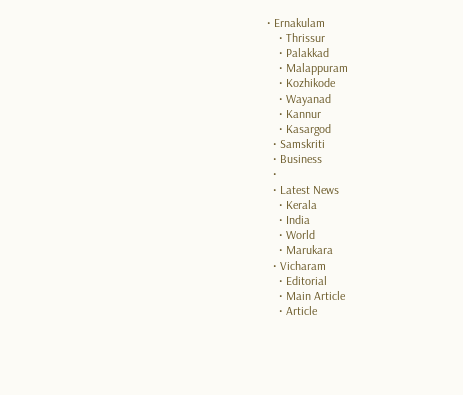• Ernakulam
    • Thrissur
    • Palakkad
    • Malappuram
    • Kozhikode
    • Wayanad
    • Kannur
    • Kasargod
  • Samskriti
  • Business
  •
  • Latest News
    • Kerala
    • India
    • World
    • Marukara
  • Vicharam
    • Editorial
    • Main Article
    • Article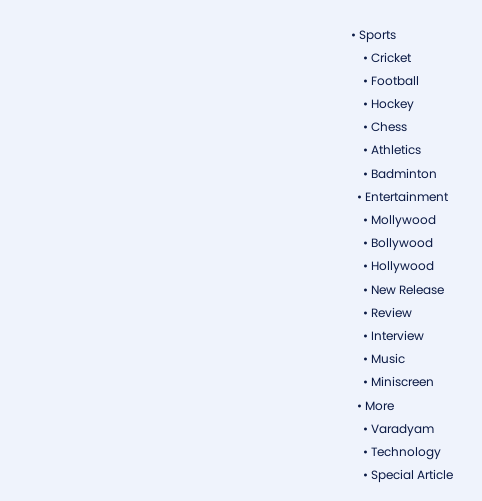• Sports
    • Cricket
    • Football
    • Hockey
    • Chess
    • Athletics
    • Badminton
  • Entertainment
    • Mollywood
    • Bollywood
    • Hollywood
    • New Release
    • Review
    • Interview
    • Music
    • Miniscreen
  • More
    • Varadyam
    • Technology
    • Special Article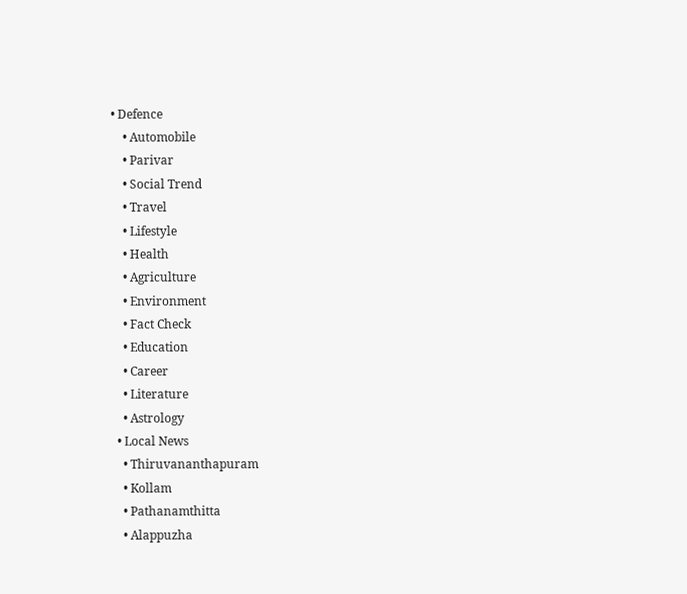• Defence
    • Automobile
    • Parivar
    • Social Trend
    • Travel
    • Lifestyle
    • Health
    • Agriculture
    • Environment
    • Fact Check
    • Education
    • Career
    • Literature
    • Astrology
  • Local News
    • Thiruvananthapuram
    • Kollam
    • Pathanamthitta
    • Alappuzha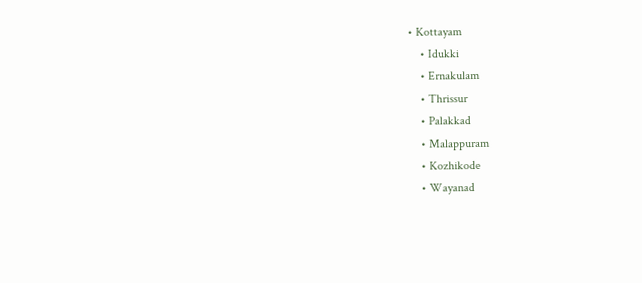• Kottayam
    • Idukki
    • Ernakulam
    • Thrissur
    • Palakkad
    • Malappuram
    • Kozhikode
    • Wayanad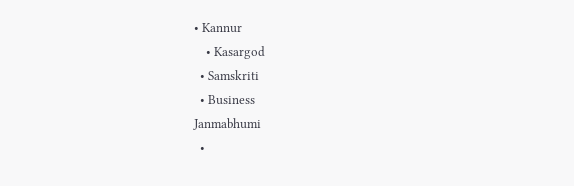• Kannur
    • Kasargod
  • Samskriti
  • Business
Janmabhumi
  •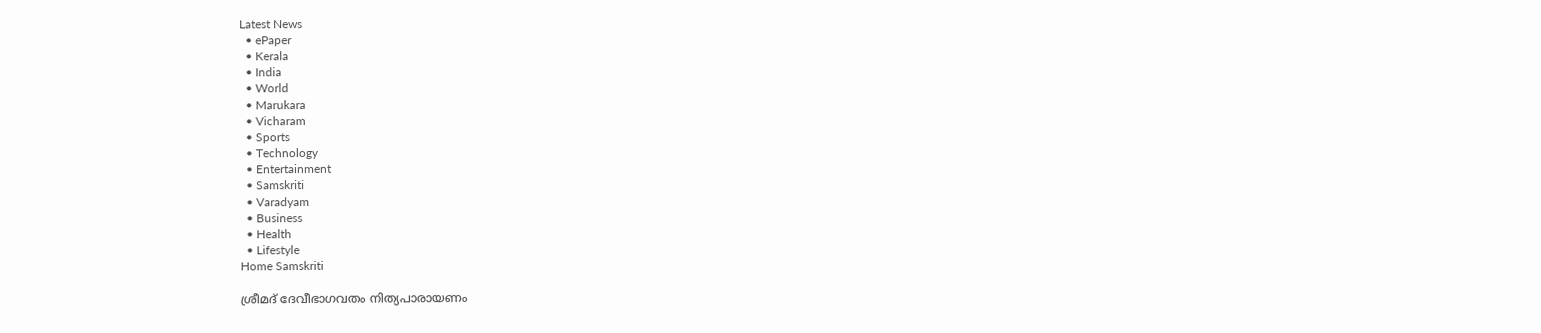Latest News
  • ePaper
  • Kerala
  • India
  • World
  • Marukara
  • Vicharam
  • Sports
  • Technology
  • Entertainment
  • Samskriti
  • Varadyam
  • Business
  • Health
  • Lifestyle
Home Samskriti

ശ്രീമദ് ദേവീഭാഗവതം നിത്യപാരായണം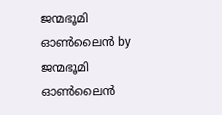ജന്മഭൂമി ഓണ്‍ലൈന്‍ by ജന്മഭൂമി ഓണ്‍ലൈന്‍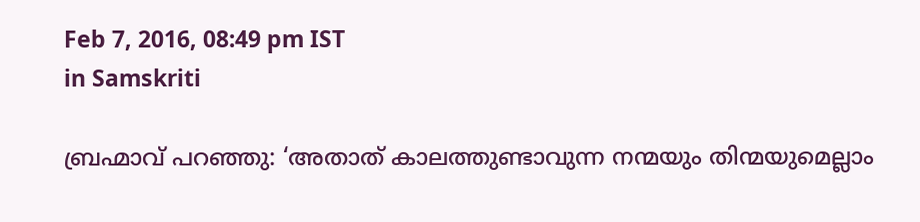Feb 7, 2016, 08:49 pm IST
in Samskriti

ബ്രഹ്മാവ് പറഞ്ഞു: ‘അതാത് കാലത്തുണ്ടാവുന്ന നന്മയും തിന്മയുമെല്ലാം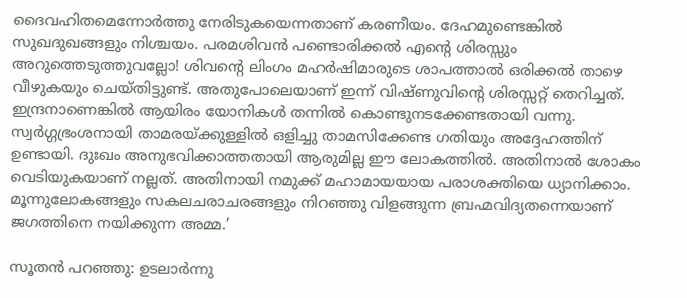ദൈവഹിതമെന്നോര്‍ത്തു നേരിടുകയെന്നതാണ് കരണീയം. ദേഹമുണ്ടെങ്കില്‍ സുഖദുഖങ്ങളും നിശ്ചയം. പരമശിവന്‍ പണ്ടൊരിക്കല്‍ എന്റെ ശിരസ്സും അറുത്തെടുത്തുവല്ലോ! ശിവന്റെ ലിംഗം മഹര്‍ഷിമാരുടെ ശാപത്താല്‍ ഒരിക്കല്‍ താഴെ വീഴുകയും ചെയ്തിട്ടുണ്ട്. അതുപോലെയാണ് ഇന്ന് വിഷ്ണുവിന്റെ ശിരസ്സറ്റ് തെറിച്ചത്. ഇന്ദ്രനാണെങ്കില്‍ ആയിരം യോനികള്‍ തന്നില്‍ കൊണ്ടുനടക്കേണ്ടതായി വന്നു. സ്വര്‍ഗ്ഗഭ്രംശനായി താമരയ്‌ക്കുള്ളില്‍ ഒളിച്ചു താമസിക്കേണ്ട ഗതിയും അദ്ദേഹത്തിന് ഉണ്ടായി. ദുഃഖം അനുഭവിക്കാത്തതായി ആരുമില്ല ഈ ലോകത്തില്‍. അതിനാല്‍ ശോകം വെടിയുകയാണ് നല്ലത്. അതിനായി നമുക്ക് മഹാമായയായ പരാശക്തിയെ ധ്യാനിക്കാം. മൂന്നുലോകങ്ങളും സകലചരാചരങ്ങളും നിറഞ്ഞു വിളങ്ങുന്ന ബ്രഹ്മവിദ്യതന്നെയാണ് ജഗത്തിനെ നയിക്കുന്ന അമ്മ.’

സൂതന്‍ പറഞ്ഞു: ഉടലാര്‍ന്നു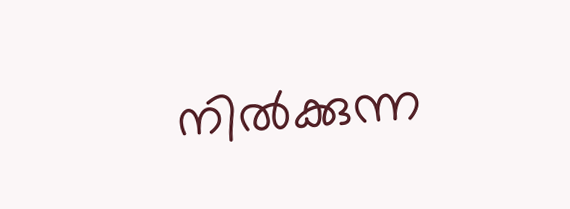നില്‍ക്കുന്ന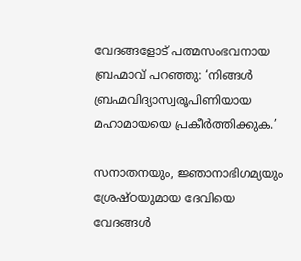വേദങ്ങളോട് പത്മസംഭവനായ ബ്രഹ്മാവ് പറഞ്ഞു: ‘നിങ്ങള്‍ ബ്രഹ്മവിദ്യാസ്വരൂപിണിയായ മഹാമായയെ പ്രകീര്‍ത്തിക്കുക.’

സനാതനയും, ജ്ഞാനാഭിഗമ്യയും ശ്രേഷ്ഠയുമായ ദേവിയെ വേദങ്ങള്‍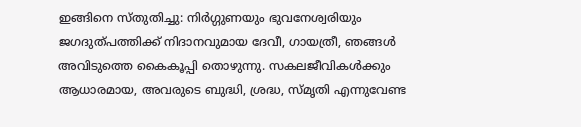ഇങ്ങിനെ സ്തുതിച്ചു: നിര്‍ഗ്ഗുണയും ഭുവനേശ്വരിയും ജഗദുത്പത്തിക്ക് നിദാനവുമായ ദേവീ, ഗായത്രീ, ഞങ്ങള്‍ അവിടുത്തെ കൈകൂപ്പി തൊഴുന്നു. സകലജീവികള്‍ക്കും ആധാരമായ, അവരുടെ ബുദ്ധി, ശ്രദ്ധ, സ്മൃതി എന്നുവേണ്ട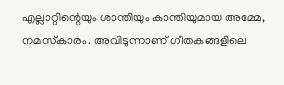എല്ലാറ്റിന്റെയും ശാന്തിയും കാന്തിയുമായ അമ്മേ, നമസ്‌കാരം. അവിടുന്നാണ് ഗീതകങ്ങളിലെ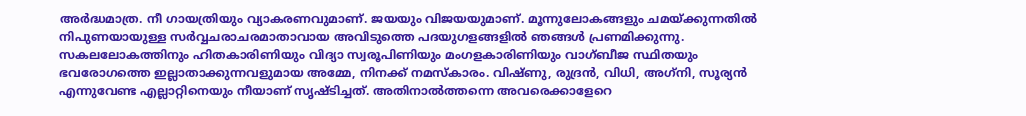അര്‍ദ്ധമാത്ര. നീ ഗായത്രിയും വ്യാകരണവുമാണ്. ജയയും വിജയയുമാണ്. മൂന്നുലോകങ്ങളും ചമയ്‌ക്കുന്നതില്‍ നിപുണയായുള്ള സര്‍വ്വചരാചരമാതാവായ അവിടുത്തെ പദയുഗളങ്ങളില്‍ ഞങ്ങള്‍ പ്രണമിക്കുന്നു. സകലലോകത്തിനും ഹിതകാരിണിയും വിദ്യാ സ്വരൂപിണിയും മംഗളകാരിണിയും വാഗ്ബീജ സ്ഥിതയും ഭവരോഗത്തെ ഇല്ലാതാക്കുന്നവളുമായ അമ്മേ, നിനക്ക് നമസ്‌കാരം. വിഷ്ണു, രുദ്രന്‍, വിധി, അഗ്‌നി, സൂര്യന്‍ എന്നുവേണ്ട എല്ലാറ്റിനെയും നീയാണ് സൃഷ്ടിച്ചത്. അതിനാല്‍ത്തന്നെ അവരെക്കാളേറെ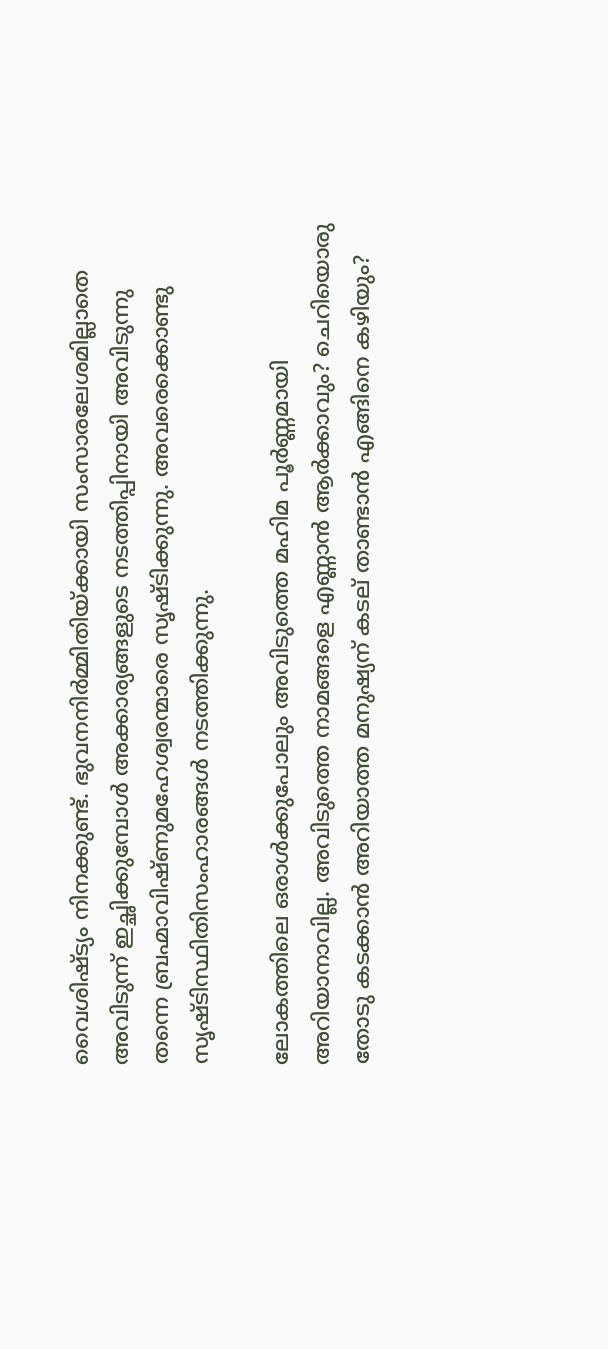വൈശിഷ്ട്യം നിനക്കുണ്ട്. ഭുവനനിര്‍മ്മിതിയ്‌ക്കായി സംസാരലേശമില്ലാതെ അവിടുന്ന് ഇച്ഛിക്കുമ്പോള്‍ അക്കാര്യങ്ങളുടെ നടത്തിപ്പിനായി അവിടുന്നു തന്നെ ബ്രഹ്മാവിഷ്ണുമഹേശ്വരന്മാരെ സൃഷ്ടിക്കുന്നു. അവരെക്കൊണ്ടു സൃഷ്ടിസ്ഥിതിസംഹാരങ്ങള്‍ നടത്തിക്കുന്നു.

ലോകത്തിലെ ഒരാള്‍ക്കുപോലും അവിടുത്തെ മഹിമ പൂര്‍ണ്ണമായി അറിയാനാവില്ല. അവിടുത്തെ നാമങ്ങളെ എണ്ണാന്‍ ആര്‍ക്കാവും? ചെറിയൊരു തോടു കടക്കാന്‍ അറിയാത്ത മനുഷ്യന് കടല് താണ്ടാന്‍ എങ്ങിനെ കഴിയും?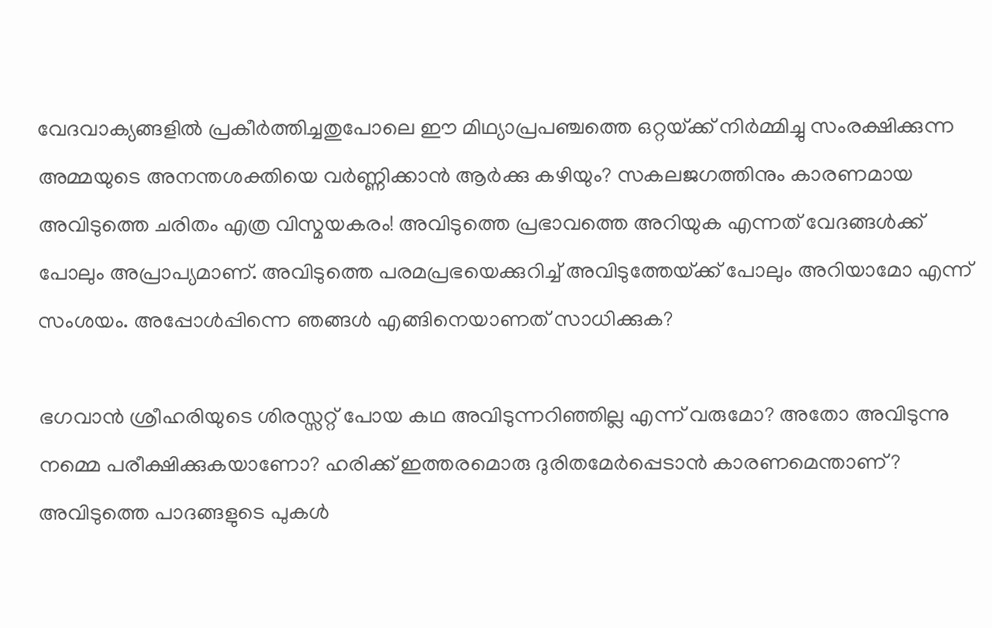വേദവാക്യങ്ങളില്‍ പ്രകീര്‍ത്തിച്ചതുപോലെ ഈ മിഥ്യാപ്രപഞ്ചത്തെ ഒറ്റയ്‌ക്ക് നിര്‍മ്മിച്ചു സംരക്ഷിക്കുന്ന അമ്മയുടെ അനന്തശക്തിയെ വര്‍ണ്ണിക്കാന്‍ ആര്‍ക്കു കഴിയും? സകലജഗത്തിനും കാരണമായ അവിടുത്തെ ചരിതം എത്ര വിസ്മയകരം! അവിടുത്തെ പ്രഭാവത്തെ അറിയുക എന്നത് വേദങ്ങള്‍ക്ക് പോലും അപ്രാപ്യമാണ്. അവിടുത്തെ പരമപ്രഭയെക്കുറിച്ച് അവിടുത്തേയ്‌ക്ക് പോലും അറിയാമോ എന്ന് സംശയം. അപ്പോള്‍പ്പിന്നെ ഞങ്ങള്‍ എങ്ങിനെയാണത് സാധിക്കുക?

ഭഗവാന്‍ ശ്രീഹരിയുടെ ശിരസ്സറ്റ് പോയ കഥ അവിടുന്നറിഞ്ഞില്ല എന്ന് വരുമോ? അതോ അവിടുന്നു നമ്മെ പരീക്ഷിക്കുകയാണോ? ഹരിക്ക് ഇത്തരമൊരു ദുരിതമേര്‍പ്പെടാന്‍ കാരണമെന്താണ്? അവിടുത്തെ പാദങ്ങളുടെ പുകള്‍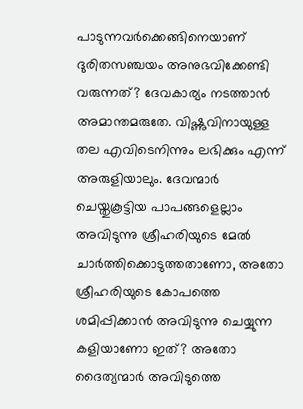പാടുന്നവര്‍ക്കെങ്ങിനെയാണ് ദുരിതസഞ്ചയം അനുഭവിക്കേണ്ടി വരുന്നത്? ദേവകാര്യം നടത്താന്‍ അമാന്തമരുതേ. വിഷ്ണുവിനായുള്ള തല എവിടെനിന്നും ലഭിക്കും എന്ന് അരുളിയാലും. ദേവന്മാര്‍ ചെയ്തുകൂട്ടിയ പാപങ്ങളെല്ലാം അവിടുന്നു ശ്രീഹരിയുടെ മേല്‍ ചാര്‍ത്തിക്കൊടുത്തതാണോ, അതോ ശ്രീഹരിയുടെ കോപത്തെ ശമിപ്പിക്കാന്‍ അവിടുന്നു ചെയ്യുന്ന കളിയാണോ ഇത്? അതോ ദൈത്യന്മാര്‍ അവിടുത്തെ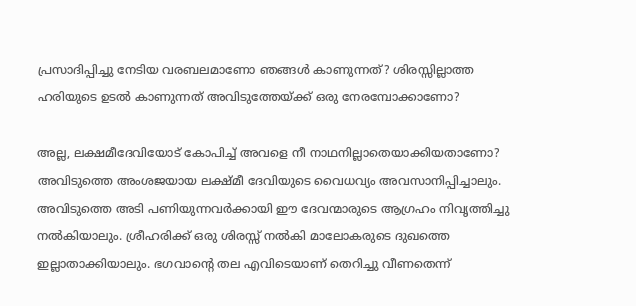പ്രസാദിപ്പിച്ചു നേടിയ വരബലമാണോ ഞങ്ങള്‍ കാണുന്നത്? ശിരസ്സില്ലാത്ത ഹരിയുടെ ഉടല്‍ കാണുന്നത് അവിടുത്തേയ്‌ക്ക് ഒരു നേരമ്പോക്കാണോ?

അല്ല, ലക്ഷമീദേവിയോട് കോപിച്ച് അവളെ നീ നാഥനില്ലാതെയാക്കിയതാണോ? അവിടുത്തെ അംശജയായ ലക്ഷ്മീ ദേവിയുടെ വൈധവ്യം അവസാനിപ്പിച്ചാലും. അവിടുത്തെ അടി പണിയുന്നവര്‍ക്കായി ഈ ദേവന്മാരുടെ ആഗ്രഹം നിവൃത്തിച്ചു നല്‍കിയാലും. ശ്രീഹരിക്ക് ഒരു ശിരസ്സ് നല്‍കി മാലോകരുടെ ദുഖത്തെ ഇല്ലാതാക്കിയാലും. ഭഗവാന്റെ തല എവിടെയാണ് തെറിച്ചു വീണതെന്ന്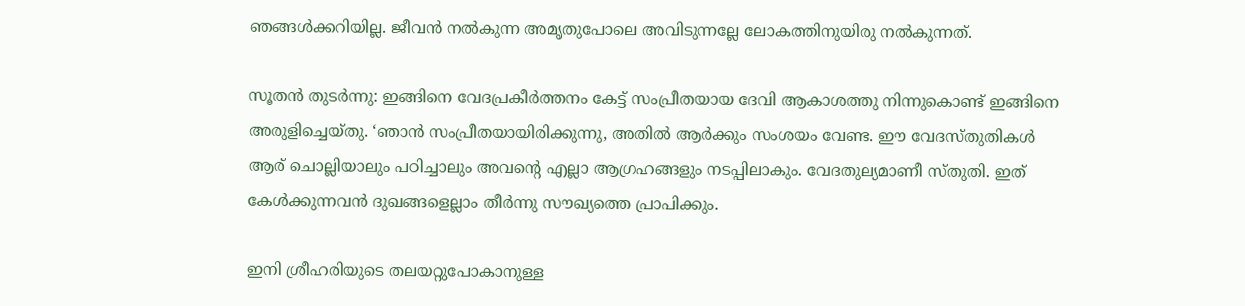ഞങ്ങള്‍ക്കറിയില്ല. ജീവന്‍ നല്‍കുന്ന അമൃതുപോലെ അവിടുന്നല്ലേ ലോകത്തിനുയിരു നല്‍കുന്നത്.

സൂതന്‍ തുടര്‍ന്നു: ഇങ്ങിനെ വേദപ്രകീര്‍ത്തനം കേട്ട് സംപ്രീതയായ ദേവി ആകാശത്തു നിന്നുകൊണ്ട് ഇങ്ങിനെ അരുളിച്ചെയ്തു. ‘ഞാന്‍ സംപ്രീതയായിരിക്കുന്നു, അതില്‍ ആര്‍ക്കും സംശയം വേണ്ട. ഈ വേദസ്തുതികള്‍ ആര് ചൊല്ലിയാലും പഠിച്ചാലും അവന്റെ എല്ലാ ആഗ്രഹങ്ങളും നടപ്പിലാകും. വേദതുല്യമാണീ സ്തുതി. ഇത് കേള്‍ക്കുന്നവന്‍ ദുഖങ്ങളെല്ലാം തീര്‍ന്നു സൗഖ്യത്തെ പ്രാപിക്കും.

ഇനി ശ്രീഹരിയുടെ തലയറ്റുപോകാനുള്ള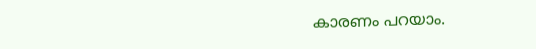കാരണം പറയാം.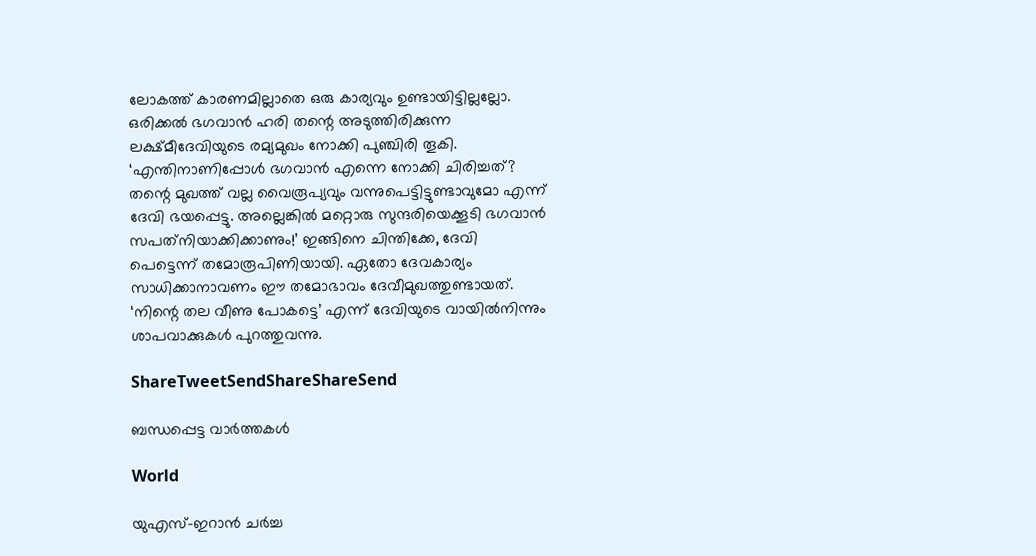ലോകത്ത് കാരണമില്ലാതെ ഒരു കാര്യവും ഉണ്ടായിട്ടില്ലല്ലോ. ഒരിക്കല്‍ ഭഗവാന്‍ ഹരി തന്റെ അടുത്തിരിക്കുന്ന ലക്ഷ്മീദേവിയുടെ രമ്യമുഖം നോക്കി പുഞ്ചിരി തൂകി. ‘എന്തിനാണിപ്പോള്‍ ഭഗവാന്‍ എന്നെ നോക്കി ചിരിച്ചത്? തന്റെ മുഖത്ത് വല്ല വൈരൂപ്യവും വന്നുപെട്ടിട്ടുണ്ടാവുമോ എന്ന് ദേവി ഭയപ്പെട്ടു. അല്ലെങ്കില്‍ മറ്റൊരു സുന്ദരിയെക്കൂടി ഭഗവാന്‍ സപത്‌നിയാക്കിക്കാണും!’ ഇങ്ങിനെ ചിന്തിക്കേ, ദേവി പെട്ടെന്ന് തമോരൂപിണിയായി. ഏതോ ദേവകാര്യം സാധിക്കാനാവണം ഈ തമോഭാവം ദേവീമുഖത്തുണ്ടായത്. ‘നിന്റെ തല വീണു പോകട്ടെ’ എന്ന് ദേവിയുടെ വായില്‍നിന്നും ശാപവാക്കുകള്‍ പുറത്തുവന്നു.

ShareTweetSendShareShareSend

ബന്ധപ്പെട്ട വാര്‍ത്തകള്‍

World

യുഎസ്-ഇറാൻ ചർച്ച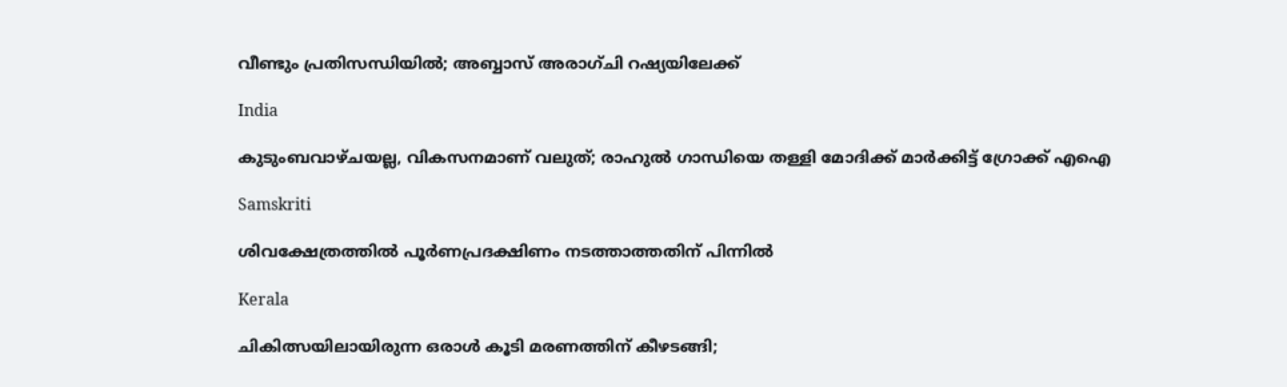വീണ്ടും പ്രതിസന്ധിയിൽ; അബ്ബാസ് അരാഗ്ചി റഷ്യയിലേക്ക്

India

കുടുംബവാഴ്ചയല്ല, വികസനമാണ് വലുത്; രാഹുൽ ഗാന്ധിയെ തള്ളി മോദിക്ക് മാർക്കിട്ട് ഗ്രോക്ക് എഐ

Samskriti

ശിവക്ഷേത്രത്തില്‍ പൂര്‍ണപ്രദക്ഷിണം നടത്താത്തതിന് പിന്നില്‍

Kerala

ചികിത്സയിലായിരുന്ന ഒരാൾ കൂടി മരണത്തിന് കീഴടങ്ങി;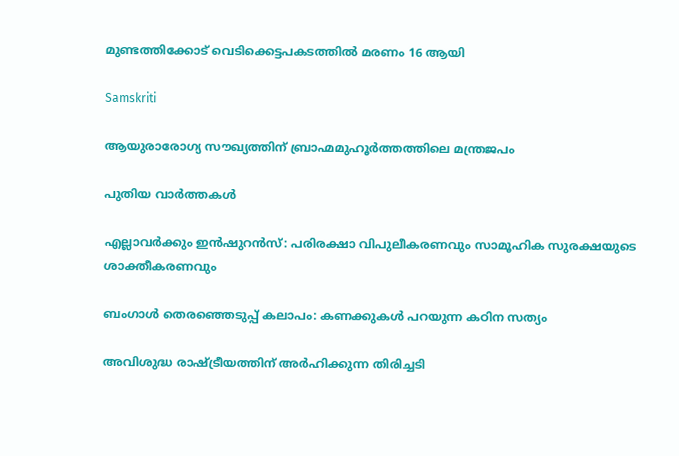മുണ്ടത്തിക്കോട് വെടിക്കെട്ടപകടത്തിൽ മരണം 16 ആയി

Samskriti

ആയുരാരോഗ്യ സൗഖ്യത്തിന് ബ്രാഹ്മമുഹൂര്‍ത്തത്തിലെ മന്ത്രജപം

പുതിയ വാര്‍ത്തകള്‍

എല്ലാവര്‍ക്കും ഇന്‍ഷുറന്‍സ്: പരിരക്ഷാ വിപുലീകരണവും സാമൂഹിക സുരക്ഷയുടെ ശാക്തീകരണവും

ബംഗാള്‍ തെരഞ്ഞെടുപ്പ് കലാപം: കണക്കുകള്‍ പറയുന്ന കഠിന സത്യം

അവിശുദ്ധ രാഷ്‌ട്രീയത്തിന് അര്‍ഹിക്കുന്ന തിരിച്ചടി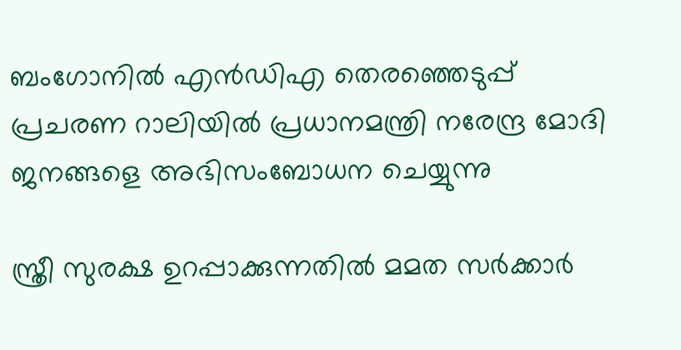ബംഗോനില്‍ എന്‍ഡിഎ തെരഞ്ഞെടുപ്പ് പ്രചരണ റാലിയില്‍ പ്രധാനമന്ത്രി നരേന്ദ്ര മോദി ജനങ്ങളെ അഭിസംബോധന ചെയ്യുന്നു

സ്ത്രീ സുരക്ഷ ഉറപ്പാക്കുന്നതില്‍ മമത സര്‍ക്കാര്‍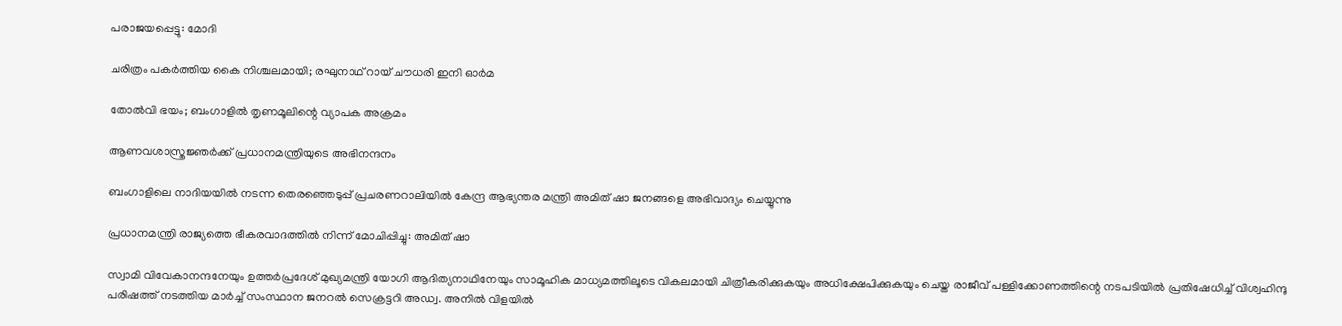പരാജയപ്പെട്ടു: മോദി

ചരിത്രം പകര്‍ത്തിയ കൈ നിശ്ചലമായി; രഘുനാഥ് റായ് ചൗധരി ഇനി ഓര്‍മ

തോല്‍വി ഭയം; ബംഗാളില്‍ തൃണമൂലിന്റെ വ്യാപക അക്രമം

ആണവശാസ്ത്രജ്ഞര്‍ക്ക് പ്രധാനമന്ത്രിയുടെ അഭിനന്ദനം

ബംഗാളിലെ നാദിയയില്‍ നടന്ന തെരഞ്ഞെടുപ്പ് പ്രചരണറാലിയില്‍ കേന്ദ്ര ആഭ്യന്തര മന്ത്രി അമിത് ഷാ ജനങ്ങളെ അഭിവാദ്യം ചെയ്യുന്നു

പ്രധാനമന്ത്രി രാജ്യത്തെ ഭീകരവാദത്തില്‍ നിന്ന് മോചിപ്പിച്ചു: അമിത് ഷാ

സ്വാമി വിവേകാനന്ദനേയും ഉത്തര്‍പ്രദേശ് മുഖ്യമന്ത്രി യോഗി ആദിത്യനാഥിനേയും സാമൂഹിക മാധ്യമത്തിലൂടെ വികലമായി ചിത്രീകരിക്കുകയും അധിക്ഷേപിക്കുകയും ചെയ്ത രാജീവ് പള്ളിക്കോണത്തിന്റെ നടപടിയില്‍ പ്രതിഷേധിച്ച് വിശ്വഹിന്ദു
പരിഷത്ത് നടത്തിയ മാര്‍ച്ച് സംസ്ഥാന ജനറല്‍ സെക്രട്ടറി അഡ്വ. അനില്‍ വിളയില്‍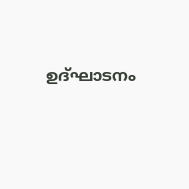ഉദ്ഘാടനം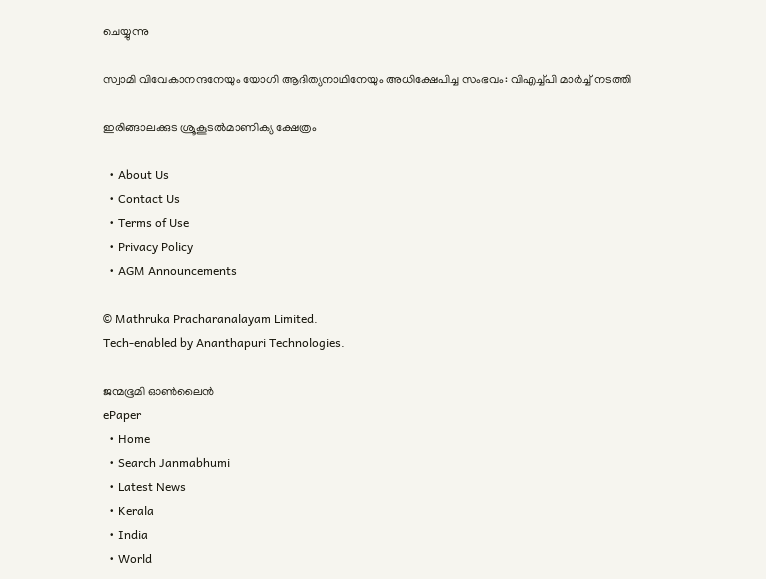ചെയ്യുന്നു

സ്വാമി വിവേകാനന്ദനേയും യോഗി ആദിത്യനാഥിനേയും അധിക്ഷേപിച്ച സംഭവം: വിഎച്ച്പി മാര്‍ച്ച് നടത്തി

ഇരിങ്ങാലക്കുട ശ്രൂകൂടല്‍മാണിക്യ ക്ഷേത്രം

  • About Us
  • Contact Us
  • Terms of Use
  • Privacy Policy
  • AGM Announcements

© Mathruka Pracharanalayam Limited.
Tech-enabled by Ananthapuri Technologies.

ജന്മഭൂമി ഓണ്‍ലൈന്‍
ePaper
  • Home
  • Search Janmabhumi
  • Latest News
  • Kerala
  • India
  • World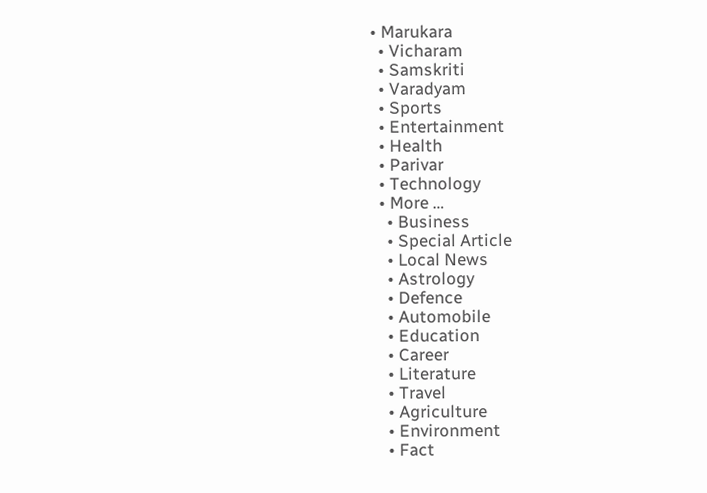• Marukara
  • Vicharam
  • Samskriti
  • Varadyam
  • Sports
  • Entertainment
  • Health
  • Parivar
  • Technology
  • More …
    • Business
    • Special Article
    • Local News
    • Astrology
    • Defence
    • Automobile
    • Education
    • Career
    • Literature
    • Travel
    • Agriculture
    • Environment
    • Fact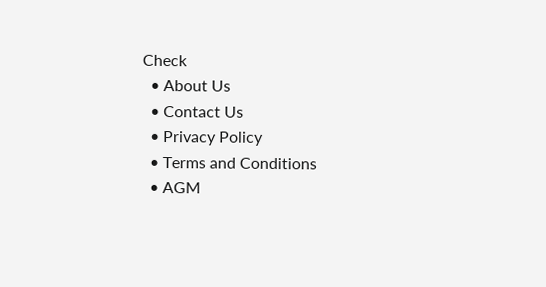Check
  • About Us
  • Contact Us
  • Privacy Policy
  • Terms and Conditions
  • AGM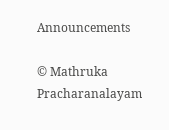Announcements

© Mathruka Pracharanalayam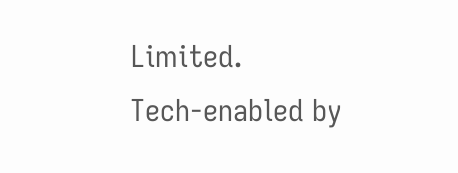Limited.
Tech-enabled by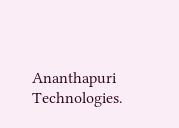Ananthapuri Technologies.